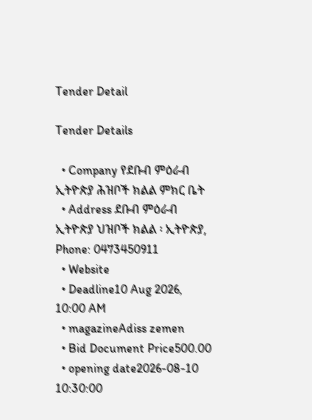Tender Detail

Tender Details

  • Company የደቡብ ምዕራብ ኢትዮጵያ ሕዝቦች ክልል ምክር ቤት
  • Address ደቡብ ምዕራብ ኢትዮጵያ ህዝቦች ክልል ፡ ኢትዮጵያ, Phone: 0473450911
  • Website
  • Deadline10 Aug 2026, 10:00 AM
  • magazineAdiss zemen
  • Bid Document Price500.00
  • opening date2026-08-10 10:30:00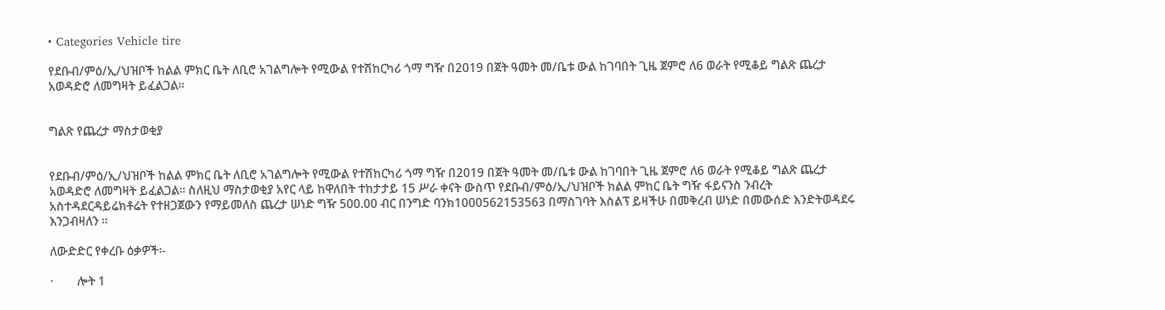• Categories Vehicle tire

የደቡብ/ምዕ/ኢ/ህዝቦች ከልል ምክር ቤት ለቢሮ አገልግሎት የሚውል የተሽከርካሪ ጎማ ግዥ በ2019 በጀት ዓመት መ/ቤቱ ውል ከገባበት ጊዜ ጀምሮ ለ6 ወራት የሚቆይ ግልጽ ጨረታ አወዳድሮ ለመግዛት ይፈልጋል፡፡


ግልጽ የጨረታ ማስታወቂያ


የደቡብ/ምዕ/ኢ/ህዝቦች ከልል ምክር ቤት ለቢሮ አገልግሎት የሚውል የተሽከርካሪ ጎማ ግዥ በ2019 በጀት ዓመት መ/ቤቱ ውል ከገባበት ጊዜ ጀምሮ ለ6 ወራት የሚቆይ ግልጽ ጨረታ አወዳድሮ ለመግዛት ይፈልጋል፡፡ ስለዚህ ማስታወቂያ አየር ላይ ከዋለበት ተከታታይ 15 ሥራ ቀናት ውስጥ የደቡብ/ምዕ/ኢ/ህዝቦች ክልል ምከር ቤት ግዥ ፋይናንስ ንብረት አስተዳደርዳይሬክቶሬት የተዘጋጀውን የማይመለስ ጨረታ ሠነድ ግዥ 500.00 ብር በንግድ ባንክ1000562153563 በማስገባት እስልፕ ይዛችሁ በመቅረብ ሠነድ በመውሰድ እንድትወዳደሩ እንጋብዛለን ፡፡

ለውድድር የቀረቡ ዕቃዎች፡-

·        ሎት 1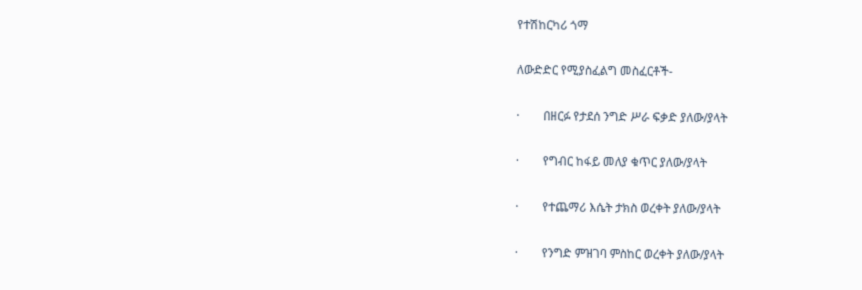የተሽከርካሪ ጎማ

ለውድድር የሚያስፈልግ መስፈርቶች-

·        በዘርፉ የታደሰ ንግድ ሥራ ፍቃድ ያለው/ያላት

·        የግብር ከፋይ መለያ ቁጥር ያለው/ያላት

·        የተጨማሪ እሴት ታክስ ወረቀት ያለው/ያላት

·        የንግድ ምዝገባ ምስከር ወረቀት ያለው/ያላት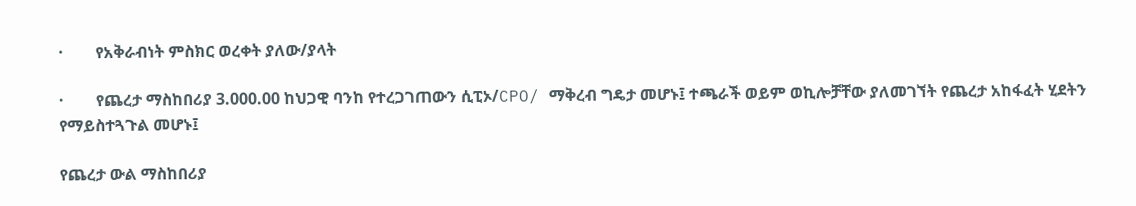·        የአቅራብነት ምስክር ወረቀት ያለው/ያላት

·        የጨረታ ማስከበሪያ 3.000.00 ከህጋዊ ባንከ የተረጋገጠውን ሲፒኦ/CPO/ ማቅረብ ግዴታ መሆኑ፤ ተጫራች ወይም ወኪሎቻቸው ያለመገኘት የጨረታ አከፋፈት ሂደትን የማይስተጓጉል መሆኑ፤

የጨረታ ውል ማስከበሪያ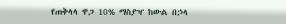የጠቅላላ ዋጋ 10% ማስያዣ ከውል በኃላ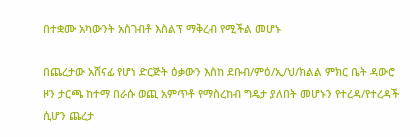በተቋሙ አካውንት አስገብቶ እስልፕ ማቅረብ የሚችል መሆኑ

በጨረታው አሸናፊ የሆነ ድርጅት ዕቃውን እስከ ደቡብ/ምዕ/ኢ/ህ/ክልል ምክር ቤት ዳውሮ ዞን ታርጫ ከተማ በራሱ ወጪ አምጥቶ የማስረከብ ግዴታ ያለበት መሆኑን የተረዳ/የተረዳች ሲሆን ጨረታ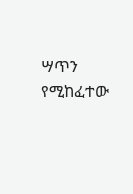ሣጥን የሚከፈተው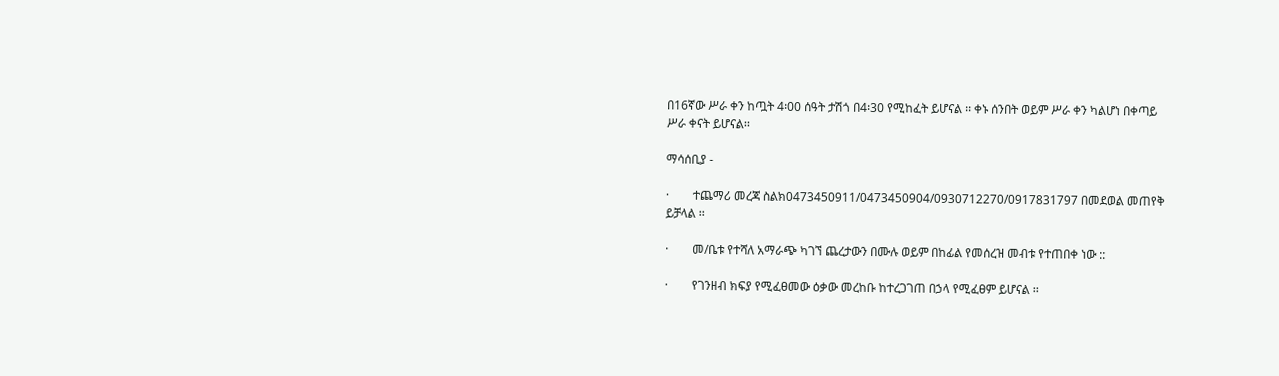በ16ኛው ሥራ ቀን ከጧት 4፡00 ሰዓት ታሽጎ በ4፡30 የሚከፈት ይሆናል ፡፡ ቀኑ ሰንበት ወይም ሥራ ቀን ካልሆነ በቀጣይ ሥራ ቀናት ይሆናል፡፡

ማሳሰቢያ -

·        ተጨማሪ መረጃ ስልክ0473450911/0473450904/0930712270/0917831797 በመደወል መጠየቅ ይቻላል ፡፡

·        መ/ቤቱ የተሻለ አማራጭ ካገኘ ጨረታውን በሙሉ ወይም በከፊል የመሰረዝ መብቱ የተጠበቀ ነው ::

·        የገንዘብ ክፍያ የሚፈፀመው ዕቃው መረከቡ ከተረጋገጠ በኃላ የሚፈፀም ይሆናል ፡፡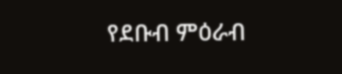የደቡብ ምዕራብ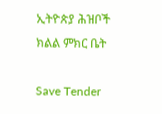ኢትዮጵያ ሕዝቦች ክልል ምክር ቤት

Save Tender